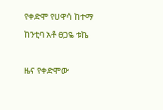የቀድሞ የሀዋሳ ከተማ ከንቲባ አቶ ፀጋዬ ቱኬ

ዜና የቀድሞው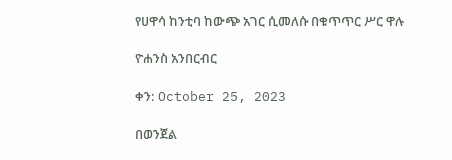የሀዋሳ ከንቲባ ከውጭ አገር ሲመለሱ በቁጥጥር ሥር ዋሉ

ዮሐንስ አንበርብር

ቀን: October 25, 2023

በወንጀል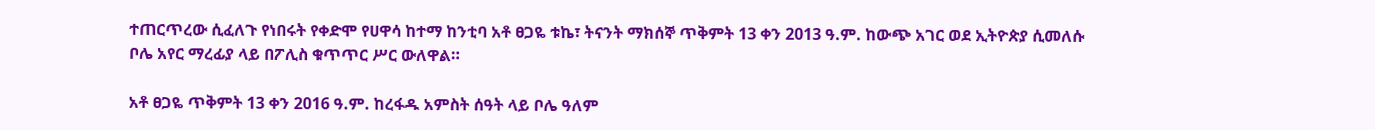ተጠርጥረው ሲፈለጉ የነበሩት የቀድሞ የሀዋሳ ከተማ ከንቲባ አቶ ፀጋዬ ቱኬ፣ ትናንት ማክሰኞ ጥቅምት 13 ቀን 2013 ዓ.ም. ከውጭ አገር ወደ ኢትዮጵያ ሲመለሱ ቦሌ አየር ማረፊያ ላይ በፖሊስ ቁጥጥር ሥር ውለዋል።

አቶ ፀጋዬ ጥቅምት 13 ቀን 2016 ዓ.ም. ከረፋዱ አምስት ሰዓት ላይ ቦሌ ዓለም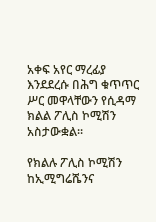አቀፍ አየር ማረፊያ እንደደረሱ በሕግ ቁጥጥር ሥር መዋላቸውን የሲዳማ ክልል ፖሊስ ኮሚሽን አስታውቋል፡፡

የክልሉ ፖሊስ ኮሚሽን ከኢሚግሬሼንና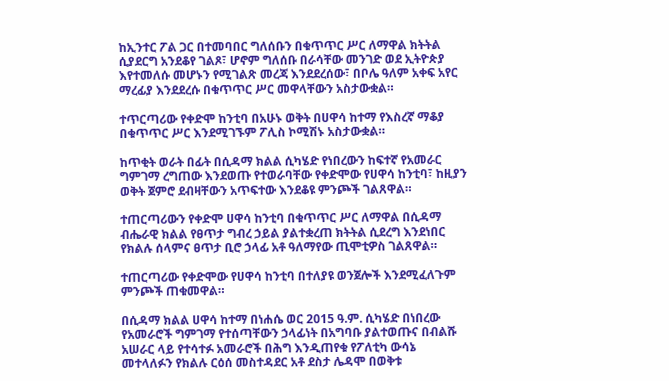ከኢንተር ፖል ጋር በተመባበር ግለሰቡን በቁጥጥር ሥር ለማዋል ክትትል ሲያደርግ አንደቆየ ገልጾ፣ ሆኖም ግለሰቡ በራሳቸው መንገድ ወደ ኢትዮጵያ እየተመለሱ መሆኑን የሚገልጽ መረጃ እንደደረሰው፣ በቦሌ ዓለም አቀፍ አየር ማረፊያ እንደደረሱ በቁጥጥር ሥር መዋላቸውን አስታውቋል።

ተጥርጣሪው የቀድሞ ከንቲባ በአሁኑ ወቅት በሀዋሳ ከተማ የእስረኛ ማቆያ በቁጥጥር ሥር እንደሚገኙም ፖሊስ ኮሚሽኑ አስታውቋል።

ከጥቂት ወራት በፊት በሲዳማ ክልል ሲካሄድ የነበረውን ከፍተኛ የአመራር ግምገማ ረግጠው እንደወጡ የተወራባቸው የቀድሞው የሀዋሳ ከንቲባ፣ ከዚያን ወቅት ጀምሮ ደብዛቸውን አጥፍተው እንደቆዩ ምንጮች ገልጸዋል።

ተጠርጣሪውን የቀድሞ ሀዋሳ ከንቲባ በቁጥጥር ሥር ለማዋል በሲዳማ ብሔራዊ ክልል የፀጥታ ግብረ ኃይል ያልተቋረጠ ክትትል ሲደረግ እንደነበር የክልሉ ሰላምና ፀጥታ ቢሮ ኃላፊ አቶ ዓለማየው ጢሞቲዎስ ገልጸዋል።

ተጠርጣሪው የቀድሞው የሀዋሳ ከንቲባ በተለያዩ ወንጀሎች እንደሚፈለጉም ምንጮች ጠቁመዋል።

በሲዳማ ክልል ሀዋሳ ከተማ በነሐሴ ወር 2015 ዓ.ም. ሲካሄድ በነበረው የአመራሮች ግምገማ የተሰጣቸውን ኃላፊነት በአግባቡ ያልተወጡና በብልሹ አሠራር ላይ የተሳተፉ አመራሮች በሕግ እንዲጠየቁ የፖለቲካ ውሳኔ መተላለፉን የክልሉ ርዕሰ መስተዳደር አቶ ደስታ ሌዳሞ በወቅቱ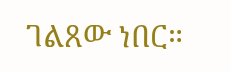ገልጸው ነበር።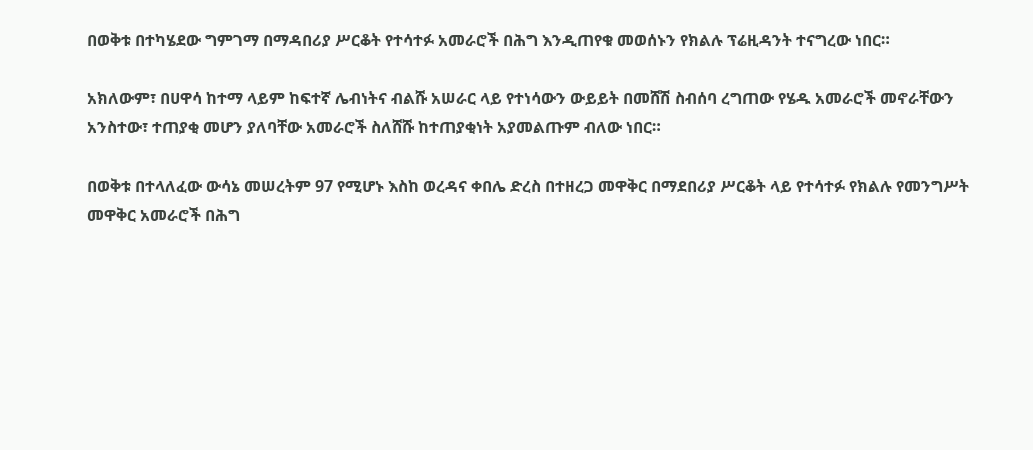በወቅቱ በተካሄደው ግምገማ በማዳበሪያ ሥርቆት የተሳተፉ አመራሮች በሕግ እንዲጠየቁ መወሰኑን የክልሉ ፕሬዚዳንት ተናግረው ነበር።

አክለውም፣ በሀዋሳ ከተማ ላይም ከፍተኛ ሌብነትና ብልሹ አሠራር ላይ የተነሳውን ውይይት በመሸሽ ስብሰባ ረግጠው የሄዱ አመራሮች መኖራቸውን አንስተው፣ ተጠያቂ መሆን ያለባቸው አመራሮች ስለሸሹ ከተጠያቂነት አያመልጡም ብለው ነበር።

በወቅቱ በተላለፈው ውሳኔ መሠረትም 97 የሚሆኑ እስከ ወረዳና ቀበሌ ድረስ በተዘረጋ መዋቅር በማደበሪያ ሥርቆት ላይ የተሳተፉ የክልሉ የመንግሥት መዋቅር አመራሮች በሕግ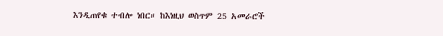እንዲጠየቁ ተብሎ ነበር። ከእነዚህ ወስጥም 25 አመራሮች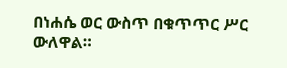በነሐሴ ወር ውስጥ በቁጥጥር ሥር ውለዋል።